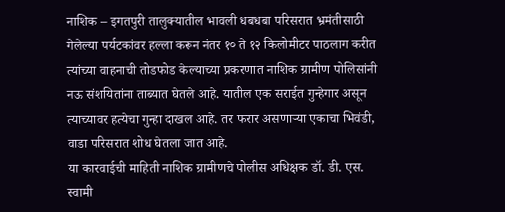नाशिक – इगतपुरी तालुक्यातील भावली धबधबा परिसरात भ्रमंतीसाठी गेलेल्या पर्यटकांवर हल्ला करून नंतर १० ते १२ किलोमीटर पाठलाग करीत त्यांच्या वाहनाची तोडफोड केल्याच्या प्रकरणात नाशिक ग्रामीण पोलिसांनी नऊ संशयितांना ताब्यात घेतले आहे. यातील एक सराईत गुन्हेगार असून त्याच्यावर हत्येचा गुन्हा दाखल आहे. तर फरार असणाऱ्या एकाचा भिवंडी, वाडा परिसरात शोध घेतला जात आहे.
या कारवाईची माहिती नाशिक ग्रामीणचे पोलीस अधिक्षक डॉ. डी. एस. स्वामी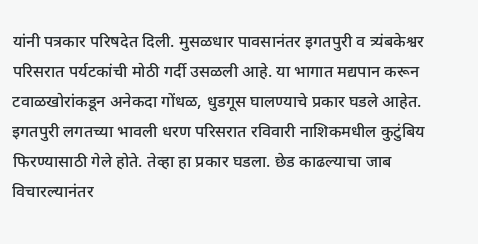यांनी पत्रकार परिषदेत दिली. मुसळधार पावसानंतर इगतपुरी व त्र्यंबकेश्वर परिसरात पर्यटकांची मोठी गर्दी उसळली आहे. या भागात मद्यपान करून टवाळखोरांकडून अनेकदा गोंधळ, धुडगूस घालण्याचे प्रकार घडले आहेत. इगतपुरी लगतच्या भावली धरण परिसरात रविवारी नाशिकमधील कुटुंबिय फिरण्यासाठी गेले होते. तेव्हा हा प्रकार घडला. छेड काढल्याचा जाब विचारल्यानंतर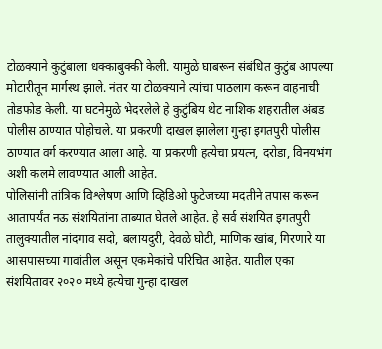टोळक्याने कुटुंबाला धक्काबुक्की केली. यामुळे घाबरून संबंधित कुटुंब आपल्या मोटारीतून मार्गस्थ झाले. नंतर या टोळक्याने त्यांचा पाठलाग करून वाहनाची तोडफोड केली. या घटनेमुळे भेदरलेले हे कुटुंबिय थेट नाशिक शहरातील अंबड पोलीस ठाण्यात पोहोचले. या प्रकरणी दाखल झालेला गुन्हा इगतपुरी पोलीस ठाण्यात वर्ग करण्यात आला आहे. या प्रकरणी हत्येचा प्रयत्न, दरोडा, विनयभंग अशी कलमे लावण्यात आली आहेत.
पोलिसांनी तांत्रिक विश्लेषण आणि व्हिडिओ फुटेजच्या मदतीने तपास करून आतापर्यंत नऊ संशयितांना ताब्यात घेतले आहेत. हे सर्व संशयित इगतपुरी तालुक्यातील नांदगाव सदो, बलायदुरी, देवळे घोटी, माणिक खांब, गिरणारे या आसपासच्या गावांतील असून एकमेकांचे परिचित आहेत. यातील एका संशयितावर २०२० मध्ये हत्येचा गुन्हा दाखल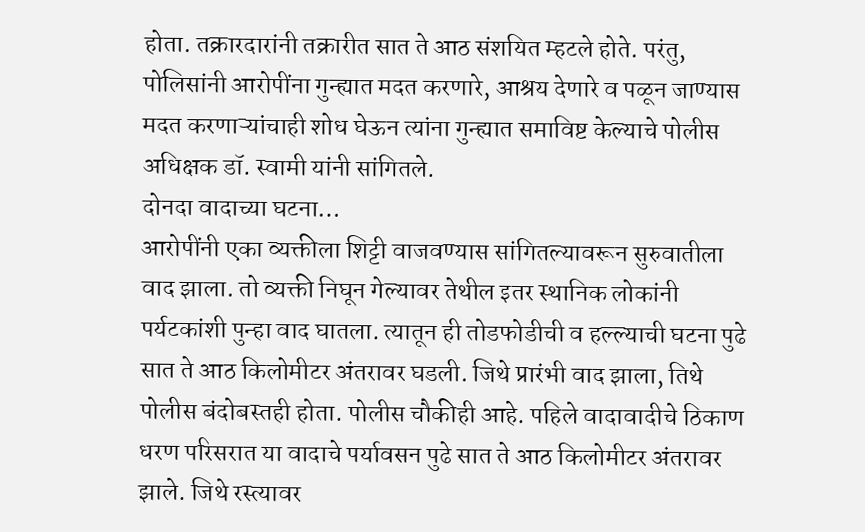होता. तक्रारदारांनी तक्रारीत सात ते आठ संशयित म्हटले होते. परंतु, पोलिसांनी आरोपींना गुन्ह्यात मदत करणारे, आश्रय देणारे व पळून जाण्यास मदत करणाऱ्यांचाही शोध घेऊन त्यांना गुन्ह्यात समाविष्ट केल्याचे पोलीस अधिक्षक डॉ. स्वामी यांनी सांगितले.
दोनदा वादाच्या घटना…
आरोपींनी एका व्यक्तीला शिट्टी वाजवण्यास सांगितल्यावरून सुरुवातीला वाद झाला. तो व्यक्ती निघून गेल्यावर तेथील इतर स्थानिक लोकांनी पर्यटकांशी पुन्हा वाद घातला. त्यातून ही तोडफोडीची व हल्ल्याची घटना पुढे सात ते आठ किलोमीटर अंतरावर घडली. जिथे प्रारंभी वाद झाला, तिथे पोलीस बंदोबस्तही होता. पोलीस चौकीही आहे. पहिले वादावादीचे ठिकाण धरण परिसरात या वादाचे पर्यावसन पुढे सात ते आठ किलोमीटर अंतरावर झाले. जिथे रस्त्यावर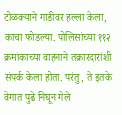टोळक्याने गाडीवर हल्ला केला, काचा फोडल्या. पोलिसांच्या ११२ क्रमांकाच्या वाहनाने तक्रारदारांशी संपर्क केला होता. परंतु, ते इतके वेगात पुढे निघून गेले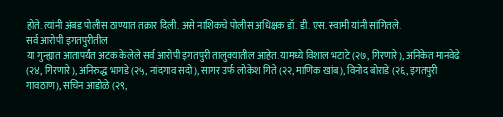होते. त्यांनी अंबड पोलीस ठाण्यात तक्रार दिली. असे नाशिकचे पोलीस अधिक्षक डॉ. डी. एस. स्वामी यांनी सांगितले.
सर्व आरोपी इगतपुरीतील
या गुन्ह्यात आतापर्यंत अटक केलेले सर्व आरोपी इगतपुरी तालुक्यातील आहेत. यामध्ये विशाल भटाटे (२७, गिरणारे), अनिकेत मानवेढे (२४, गिरणारे), अनिरुद्ध भागडे (२५, नांदगाव सदो), सागर उर्फ लोकेश गिते (२२, माणिक खांब), विनोद बोराडे (२६, इगतपुरी गावठाण), सचिन आडोळे (२९,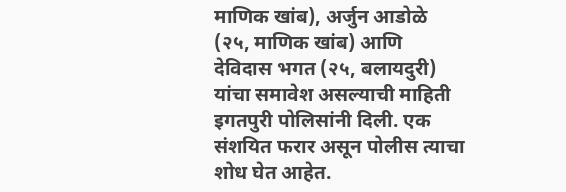माणिक खांब), अर्जुन आडोळे (२५, माणिक खांब) आणि देविदास भगत (२५, बलायदुरी) यांचा समावेश असल्याची माहिती इगतपुरी पोलिसांनी दिली. एक संशयित फरार असून पोलीस त्याचा शोध घेत आहेत.